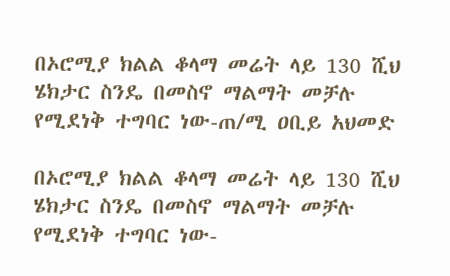በኦሮሚያ ክልል ቆላማ መሬት ላይ 130 ሺህ ሄክታር ስንዴ በመስኖ ማልማት መቻሉ የሚደነቅ ተግባር ነው-ጠ/ሚ ዐቢይ አህመድ

በኦሮሚያ ክልል ቆላማ መሬት ላይ 130 ሺህ ሄክታር ስንዴ በመስኖ ማልማት መቻሉ የሚደነቅ ተግባር ነው-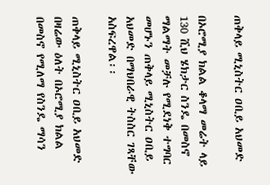ጠቅላይ ሚኒስትር ዐቢይ አህመድ

በኦሮሚያ ክልል ቆላማ መሬት ላይ 130 ሺህ ሄክታር ስንዴ በመስኖ ማልማት መቻሉ የሚደነቅ ተግባር መሆኑን ጠቅላይ ሚኒስትር ዐቢይ አህመድ በማህበራዊ ትስስር ገጻቸው አስፍረዋል፡፡

ጠቅላይ ሚኒስትር ዐቢይ አህመድ በዛሬው ዕለት በኦሮሚያ ክልል በመስኖ የሚለማ የስንዴ ማሳን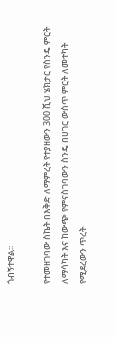ጎብኝተዋል፡፡

የተመዘገባው ስኬት በእቅድ ለማምረት የተያዘውን 300 ሺህ ሄክታር የስንዴ ምርት ለማሳካት እና ከውጭ የምናስገባውን ስንዴ በሀገር ውስጥ ምርት ለመተካት የሚደረውን ጥረት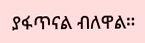ያፋጥናል ብለዋል።